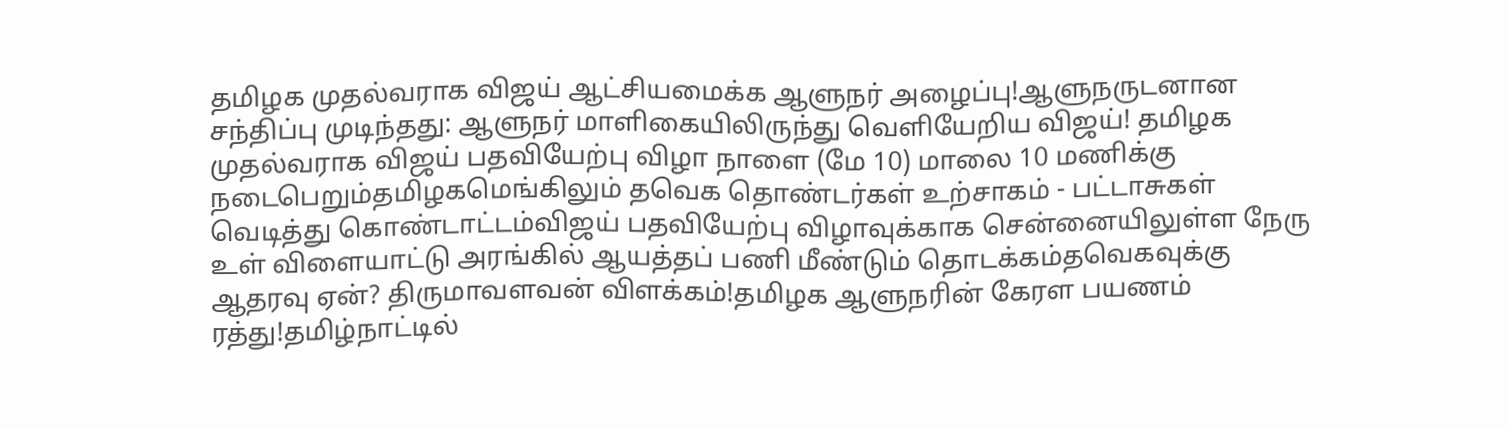தமிழக முதல்வராக விஜய் ஆட்சியமைக்க ஆளுநர் அழைப்பு!ஆளுநருடனான சந்திப்பு முடிந்தது: ஆளுநர் மாளிகையிலிருந்து வெளியேறிய விஜய்! தமிழக முதல்வராக விஜய் பதவியேற்பு விழா நாளை (மே 10) மாலை 10 மணிக்கு நடைபெறும்தமிழகமெங்கிலும் தவெக தொண்டர்கள் உற்சாகம் - பட்டாசுகள் வெடித்து கொண்டாட்டம்விஜய் பதவியேற்பு விழாவுக்காக சென்னையிலுள்ள நேரு உள் விளையாட்டு அரங்கில் ஆயத்தப் பணி மீண்டும் தொடக்கம்தவெகவுக்கு ஆதரவு ஏன்? திருமாவளவன் விளக்கம்!தமிழக ஆளுநரின் கேரள பயணம் ரத்து!தமிழ்நாட்டில்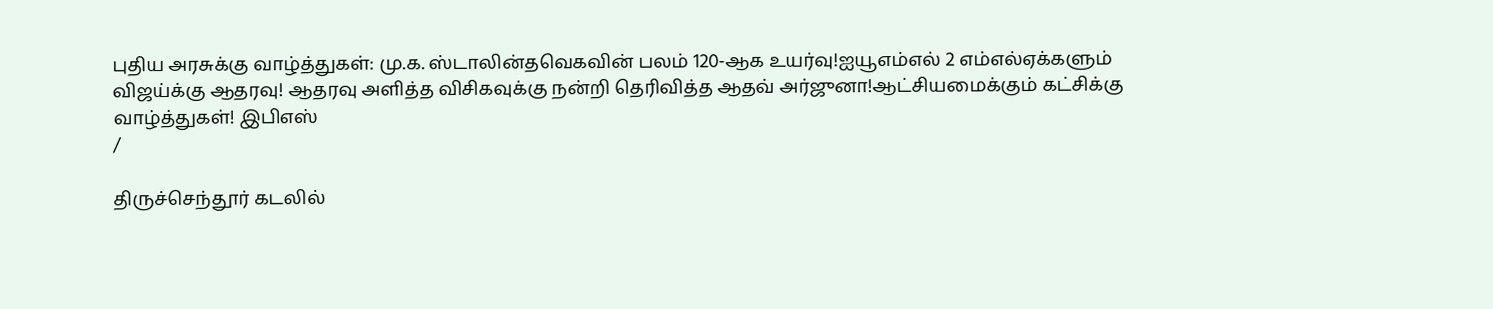புதிய அரசுக்கு வாழ்த்துகள்: மு.க. ஸ்டாலின்தவெகவின் பலம் 120-ஆக உயர்வு!ஐயூஎம்எல் 2 எம்எல்ஏக்களும் விஜய்க்கு ஆதரவு! ஆதரவு அளித்த விசிகவுக்கு நன்றி தெரிவித்த ஆதவ் அர்ஜுனா!ஆட்சியமைக்கும் கட்சிக்கு வாழ்த்துகள்! இபிஎஸ்
/

திருச்செந்தூர் கடலில்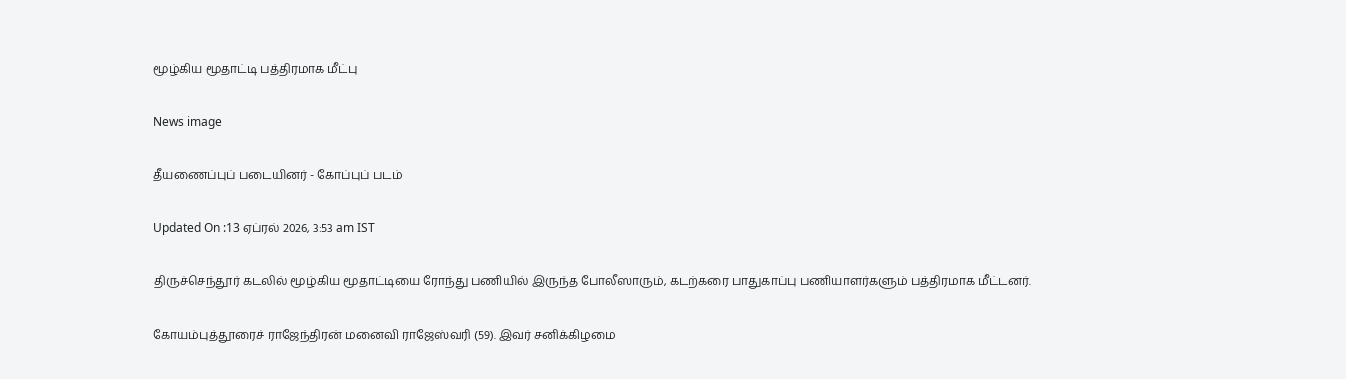மூழ்கிய மூதாட்டி பத்திரமாக மீட்பு

News image

தீயணைப்புப் படையினர் - கோப்புப் படம்

Updated On :13 ஏப்ரல் 2026, 3:53 am IST

திருச்செந்தூர் கடலில் மூழ்கிய மூதாட்டியை ரோந்து பணியில் இருந்த போலீஸாரும், கடற்கரை பாதுகாப்பு பணியாளர்களும் பத்திரமாக மீட்டனர்.

கோயம்புத்தூரைச் ராஜேந்திரன் மனைவி ராஜேஸ்வரி (59). இவர் சனிக்கிழமை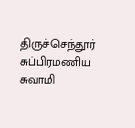திருச்செந்தூர் சுப்பிரமணிய சுவாமி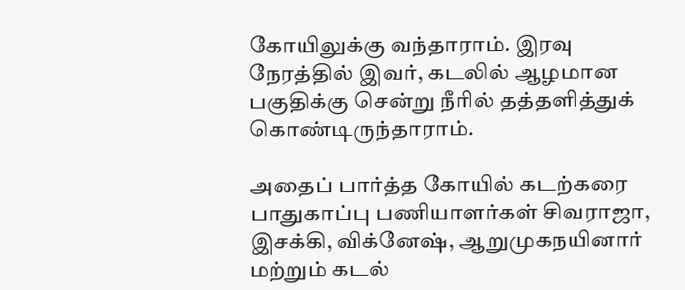கோயிலுக்கு வந்தாராம். இரவு நேரத்தில் இவர், கடலில் ஆழமான பகுதிக்கு சென்று நீரில் தத்தளித்துக் கொண்டிருந்தாராம்.

அதைப் பார்த்த கோயில் கடற்கரை பாதுகாப்பு பணியாளர்கள் சிவராஜா, இசக்கி, விக்னேஷ், ஆறுமுகநயினார் மற்றும் கடல்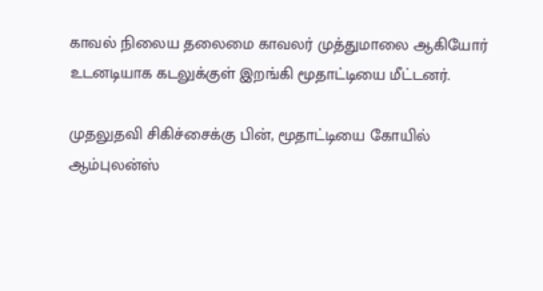காவல் நிலைய தலைமை காவலர் முத்துமாலை ஆகியோர் உடனடியாக கடலுக்குள் இறங்கி மூதாட்டியை மீட்டனர்.

முதலுதவி சிகிச்சைக்கு பின், மூதாட்டியை கோயில் ஆம்புலன்ஸ்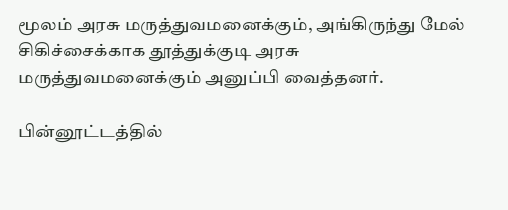மூலம் அரசு மருத்துவமனைக்கும், அங்கிருந்து மேல் சிகிச்சைக்காக தூத்துக்குடி அரசு மருத்துவமனைக்கும் அனுப்பி வைத்தனர்.

பின்னூட்டத்தில்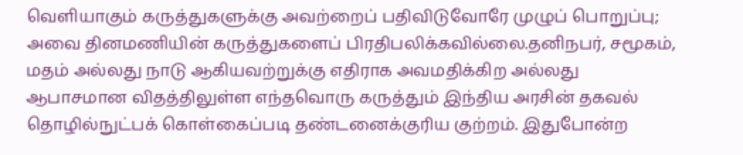வெளியாகும் கருத்துகளுக்கு அவற்றைப் பதிவிடுவோரே முழுப் பொறுப்பு; அவை தினமணியின் கருத்துகளைப் பிரதிபலிக்கவில்லை.தனிநபர், சமூகம், மதம் அல்லது நாடு ஆகியவற்றுக்கு எதிராக அவமதிக்கிற அல்லது ஆபாசமான விதத்திலுள்ள எந்தவொரு கருத்தும் இந்திய அரசின் தகவல் தொழில்நுட்பக் கொள்கைப்படி தண்டனைக்குரிய குற்றம். இதுபோன்ற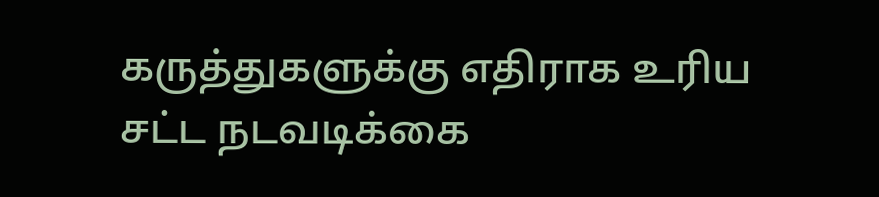கருத்துகளுக்கு எதிராக உரிய சட்ட நடவடிக்கை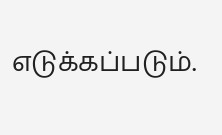எடுக்கப்படும்.